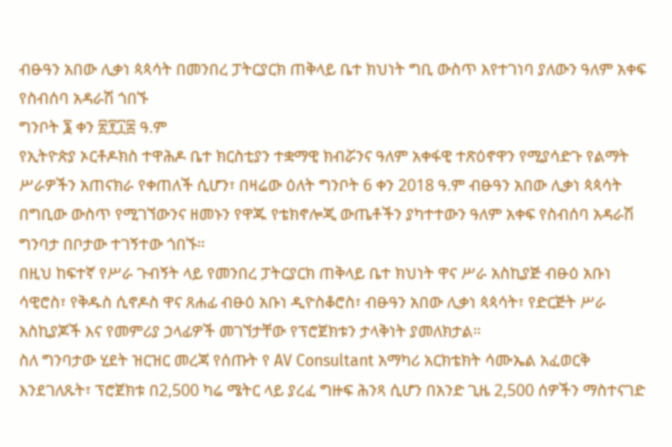ብፁዓን አበው ሊቃነ ጳጳሳት በመንበረ ፓትርያርክ ጠቅላይ ቤተ ክህነት ግቢ ውስጥ እየተገነባ ያለውን ዓለም አቀፍ የስብሰባ አዳራሽ ጎበኙ
ግንቦት ፮ ቀን ፳፻፲፰ ዓ.ም
የኢትዮጵያ ኦርቶዶክስ ተዋሕዶ ቤተ ክርስቲያን ተቋማዊ ክብሯንና ዓለም አቀፋዊ ተጽዕኖዋን የሚያሳድጉ የልማት ሥራዎችን አጠናክራ የቀጠለች ሲሆን፣ በዛሬው ዕለት ግንቦት 6 ቀን 2018 ዓ.ም ብፁዓን አበው ሊቃነ ጳጳሳት በግቢው ውስጥ የሚገኘውንና ዘመኑን የዋጁ የቴክኖሎጂ ውጤቶችን ያካተተውን ዓለም አቀፍ የስብሰባ አዳራሽ ግንባታ በቦታው ተገኝተው ጎበኙ።
በዚህ ከፍተኛ የሥራ ጉብኝት ላይ የመንበረ ፓትርያርክ ጠቅላይ ቤተ ክህነት ዋና ሥራ አስኪያጅ ብፁዕ አቡነ ሳዊሮስ፣ የቅዱስ ሲኖዶስ ዋና ጸሐፊ ብፁዕ አቡነ ዲዮስቆሮስ፣ ብፁዓን አበው ሊቃነ ጳጳሳት፣ የድርጅት ሥራ አስኪያጆች እና የመምሪያ ኃላፊዎች መገኘታቸው የፕሮጀክቱን ታላቅነት ያመለክታል።
ስለ ግንባታው ሂደት ዝርዝር መረጃ የሰጡት የ AV Consultant አማካሪ አርክቴክት ሳሙኤል አፈወርቅ እንደገለጹት፣ ፕሮጀክቱ በ2,500 ካሬ ሜትር ላይ ያረፈ ግዙፍ ሕንጻ ሲሆን በአንድ ጊዜ 2,500 ሰዎችን ማስተናገድ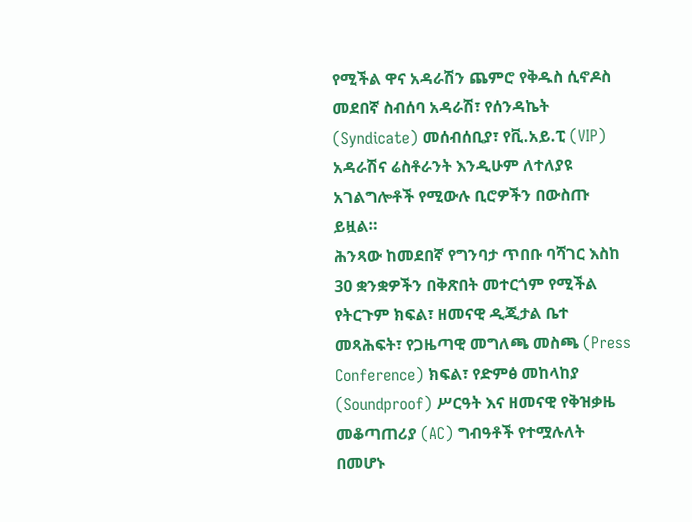የሚችል ዋና አዳራሽን ጨምሮ የቅዱስ ሲኖዶስ መደበኛ ስብሰባ አዳራሽ፣ የሰንዳኬት (Syndicate) መሰብሰቢያ፣ የቪ.አይ.ፒ (VIP) አዳራሽና ሬስቶራንት እንዲሁም ለተለያዩ አገልግሎቶች የሚውሉ ቢሮዎችን በውስጡ ይዟል።
ሕንጻው ከመደበኛ የግንባታ ጥበቡ ባሻገር እስከ 30 ቋንቋዎችን በቅጽበት መተርጎም የሚችል የትርጉም ክፍል፣ ዘመናዊ ዲጂታል ቤተ መጻሕፍት፣ የጋዜጣዊ መግለጫ መስጫ (Press Conference) ክፍል፣ የድምፅ መከላከያ (Soundproof) ሥርዓት እና ዘመናዊ የቅዝቃዜ መቆጣጠሪያ (AC) ግብዓቶች የተሟሉለት በመሆኑ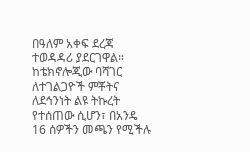በዓለም አቀፍ ደረጃ ተወዳዳሪ ያደርገዋል።
ከቴክኖሎጂው ባሻገር ለተገልጋዮች ምቾትና ለደኅንነት ልዩ ትኩረት የተሰጠው ሲሆን፣ በአንዴ 16 ሰዎችን መጫን የሚችሉ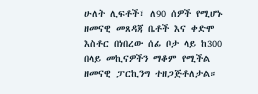ሁለት ሊፍቶች፣ ለ90 ሰዎች የሚሆኑ ዘመናዊ መጸዳጃ ቤቶች እና ቀድሞ እስቶር በነበረው ሰፊ ቦታ ላይ ከ300 በላይ መኪናዎችን ማቆም የሚችል ዘመናዊ ፓርኪንግ ተዘጋጅቶለታል።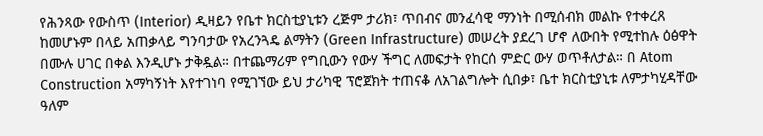የሕንጻው የውስጥ (Interior) ዲዛይን የቤተ ክርስቲያኒቱን ረጅም ታሪክ፣ ጥበብና መንፈሳዊ ማንነት በሚሰብክ መልኩ የተቀረጸ ከመሆኑም በላይ አጠቃላይ ግንባታው የአረንጓዴ ልማትን (Green Infrastructure) መሠረት ያደረገ ሆኖ ለውበት የሚተከሉ ዕፅዋት በሙሉ ሀገር በቀል እንዲሆኑ ታቅዷል። በተጨማሪም የግቢውን የውሃ ችግር ለመፍታት የከርሰ ምድር ውሃ ወጥቶለታል። በ Atom Construction አማካኝነት እየተገነባ የሚገኘው ይህ ታሪካዊ ፕሮጀክት ተጠናቆ ለአገልግሎት ሲበቃ፣ ቤተ ክርስቲያኒቱ ለምታካሂዳቸው ዓለም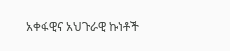አቀፋዊና አህጉራዊ ኩነቶች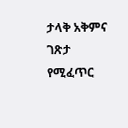ታላቅ አቅምና ገጽታ የሚፈጥር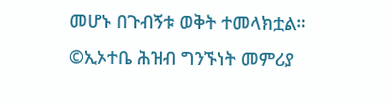መሆኑ በጉብኝቱ ወቅት ተመላክቷል።
©ኢኦተቤ ሕዝብ ግንኙነት መምሪያ